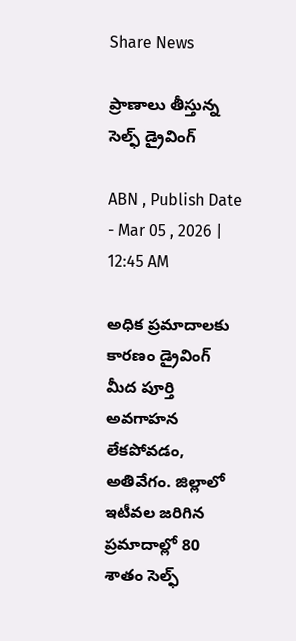Share News

ప్రాణాలు తీస్తున్న సెల్ఫ్‌ డ్రైవింగ్‌

ABN , Publish Date - Mar 05 , 2026 | 12:45 AM

అధిక ప్రమాదాలకు కారణం డ్రైవింగ్‌ మీద పూర్తి అవగాహన లేకపోవడం, అతివేగం. జిల్లాలో ఇటీవల జరిగిన ప్రమాదాల్లో 80 శాతం సెల్ఫ్‌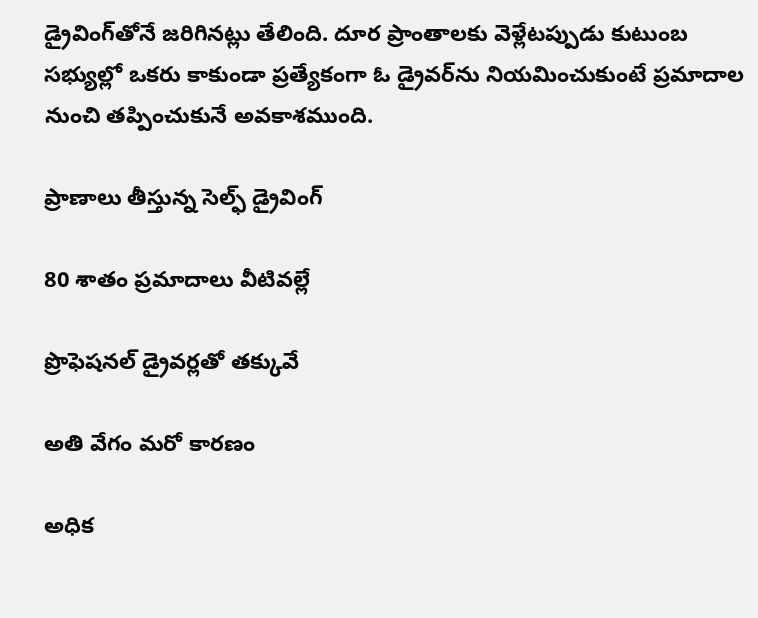డ్రైవింగ్‌తోనే జరిగినట్లు తేలింది. దూర ప్రాంతాలకు వెళ్లేటప్పుడు కుటుంబ సభ్యుల్లో ఒకరు కాకుండా ప్రత్యేకంగా ఓ డ్రైవర్‌ను నియమించుకుంటే ప్రమాదాల నుంచి తప్పించుకునే అవకాశముంది.

ప్రాణాలు తీస్తున్న సెల్ఫ్‌ డ్రైవింగ్‌

80 శాతం ప్రమాదాలు వీటివల్లే

ప్రొఫెషనల్‌ డ్రైవర్లతో తక్కువే

అతి వేగం మరో కారణం

అధిక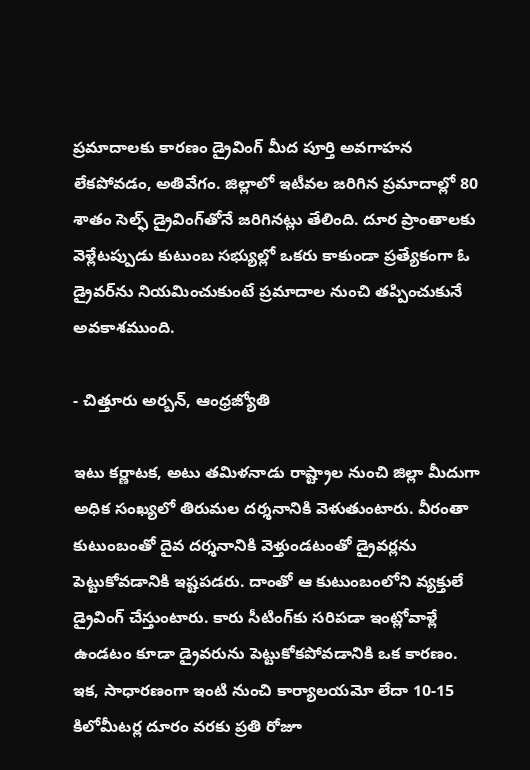ప్రమాదాలకు కారణం డ్రైవింగ్‌ మీద పూర్తి అవగాహన లేకపోవడం, అతివేగం. జిల్లాలో ఇటీవల జరిగిన ప్రమాదాల్లో 80 శాతం సెల్ఫ్‌ డ్రైవింగ్‌తోనే జరిగినట్లు తేలింది. దూర ప్రాంతాలకు వెళ్లేటప్పుడు కుటుంబ సభ్యుల్లో ఒకరు కాకుండా ప్రత్యేకంగా ఓ డ్రైవర్‌ను నియమించుకుంటే ప్రమాదాల నుంచి తప్పించుకునే అవకాశముంది.

- చిత్తూరు అర్బన్‌, ఆంధ్రజ్యోతి

ఇటు కర్ణాటక, అటు తమిళనాడు రాష్ట్రాల నుంచి జిల్లా మీదుగా అధిక సంఖ్యలో తిరుమల దర్శనానికి వెళుతుంటారు. వీరంతా కుటుంబంతో దైవ దర్శనానికి వెళ్తుండటంతో డ్రైవర్లను పెట్టుకోవడానికి ఇష్టపడరు. దాంతో ఆ కుటుంబంలోని వ్యక్తులే డ్రైవింగ్‌ చేస్తుంటారు. కారు సీటింగ్‌కు సరిపడా ఇంట్లోవాళ్లే ఉండటం కూడా డ్రైవరును పెట్టుకోకపోవడానికి ఒక కారణం. ఇక, సాధారణంగా ఇంటి నుంచి కార్యాలయమో లేదా 10-15 కిలోమీటర్ల దూరం వరకు ప్రతి రోజూ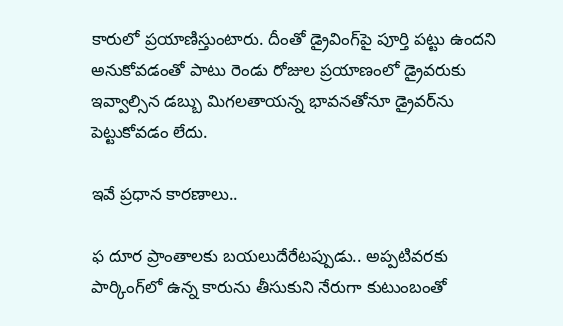కారులో ప్రయాణిస్తుంటారు. దీంతో డ్రైవింగ్‌పై పూర్తి పట్టు ఉందని అనుకోవడంతో పాటు రెండు రోజుల ప్రయాణంలో డ్రైవరుకు ఇవ్వాల్సిన డబ్బు మిగలతాయన్న భావనతోనూ డ్రైవర్‌ను పెట్టుకోవడం లేదు.

ఇవే ప్రధాన కారణాలు..

ఫ దూర ప్రాంతాలకు బయలుదేరేటప్పుడు.. అప్పటివరకు పార్కింగ్‌లో ఉన్న కారును తీసుకుని నేరుగా కుటుంబంతో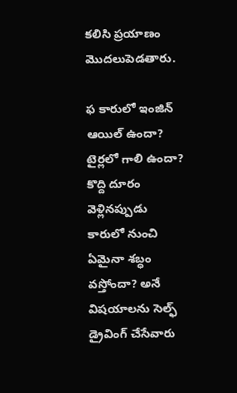కలిసి ప్రయాణం మొదలుపెడతారు.

ఫ కారులో ఇంజిన్‌ ఆయిల్‌ ఉందా? టైర్లలో గాలి ఉందా? కొద్ది దూరం వెళ్లినప్పుడు కారులో నుంచి ఏమైనా శబ్ధం వస్తోందా? అనే విషయాలను సెల్ఫ్‌ డ్రైవింగ్‌ చేసేవారు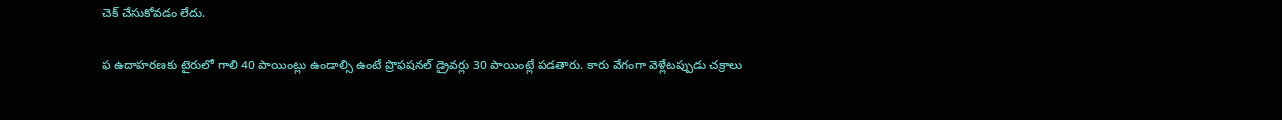చెక్‌ చేసుకోవడం లేదు.

ఫ ఉదాహరణకు టైరులో గాలి 40 పాయింట్లు ఉండాల్సి ఉంటే ప్రొఫషనల్‌ డ్రైవర్లు 30 పాయింట్లే పడతారు. కారు వేగంగా వెళ్లేటప్పుడు చక్రాలు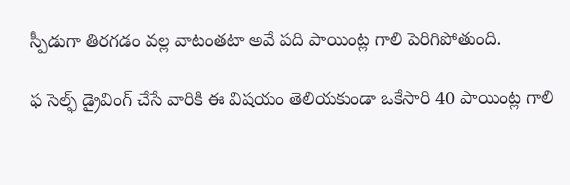స్పీడుగా తిరగడం వల్ల వాటంతటా అవే పది పాయింట్ల గాలి పెరిగిపోతుంది.

ఫ సెల్ఫ్‌ డ్రైవింగ్‌ చేసే వారికి ఈ విషయం తెలియకుండా ఒకేసారి 40 పాయింట్ల గాలి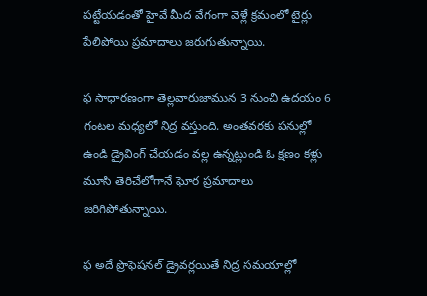పట్టేయడంతో హైవే మీద వేగంగా వెళ్లే క్రమంలో టైర్లు పేలిపోయి ప్రమాదాలు జరుగుతున్నాయి.

ఫ సాధారణంగా తెల్లవారుజామున 3 నుంచి ఉదయం 6 గంటల మధ్యలో నిద్ర వస్తుంది. అంతవరకు పనుల్లో ఉండి డ్రైవింగ్‌ చేయడం వల్ల ఉన్నట్లుండి ఓ క్షణం కళ్లు మూసి తెరిచేలోగానే ఘోర ప్రమాదాలు జరిగిపోతున్నాయి.

ఫ అదే ప్రొఫెషనల్‌ డ్రైవర్లయితే నిద్ర సమయాల్లో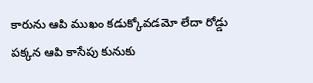కారును ఆపి ముఖం కడుక్కోవడమో లేదా రోడ్డు పక్కన ఆపి కాసేపు కునుకు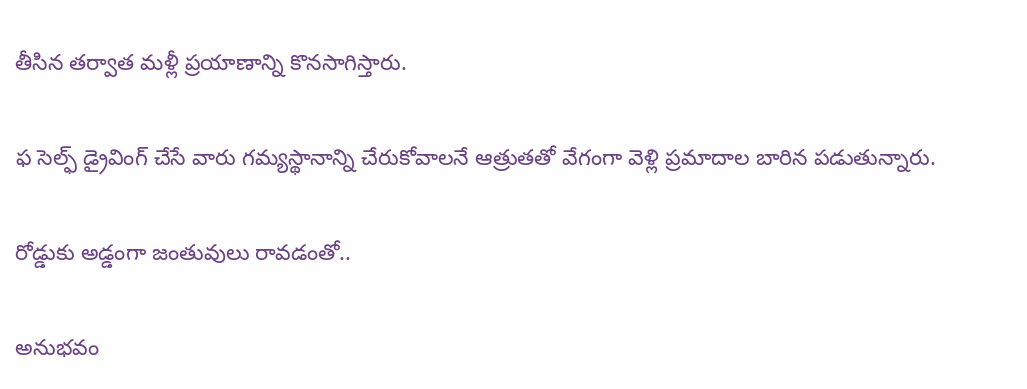తీసిన తర్వాత మళ్లీ ప్రయాణాన్ని కొనసాగిస్తారు.

ఫ సెల్ఫ్‌ డ్రైవింగ్‌ చేసే వారు గమ్యస్థానాన్ని చేరుకోవాలనే ఆత్రుతతో వేగంగా వెళ్లి ప్రమాదాల బారిన పడుతున్నారు.

రోడ్డుకు అడ్డంగా జంతువులు రావడంతో..

అనుభవం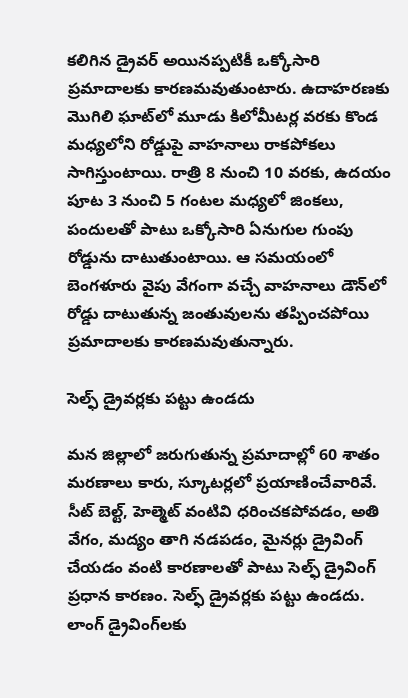కలిగిన డ్రైవర్‌ అయినప్పటికీ ఒక్కోసారి ప్రమాదాలకు కారణమవుతుంటారు. ఉదాహరణకు మొగిలి ఘాట్‌లో మూడు కిలోమీటర్ల వరకు కొండ మధ్యలోని రోడ్డుపై వాహనాలు రాకపోకలు సాగిస్తుంటాయి. రాత్రి 8 నుంచి 10 వరకు, ఉదయం పూట 3 నుంచి 5 గంటల మధ్యలో జింకలు, పందులతో పాటు ఒక్కోసారి ఏనుగుల గుంపు రోడ్డును దాటుతుంటాయి. ఆ సమయంలో బెంగళూరు వైపు వేగంగా వచ్చే వాహనాలు డౌన్‌లో రోడ్డు దాటుతున్న జంతువులను తప్పించపోయి ప్రమాదాలకు కారణమవుతున్నారు.

సెల్ఫ్‌ డ్రైవర్లకు పట్టు ఉండదు

మన జిల్లాలో జరుగుతున్న ప్రమాదాల్లో 60 శాతం మరణాలు కారు, స్కూటర్లలో ప్రయాణించేవారివే. సీట్‌ బెల్ట్‌, హెల్మెట్‌ వంటివి ధరించకపోవడం, అతి వేగం, మద్యం తాగి నడపడం, మైనర్లు డ్రైవింగ్‌ చేయడం వంటి కారణాలతో పాటు సెల్ఫ్‌ డ్రైవింగ్‌ ప్రధాన కారణం. సెల్ఫ్‌ డ్రైవర్లకు పట్టు ఉండదు. లాంగ్‌ డ్రైవింగ్‌లకు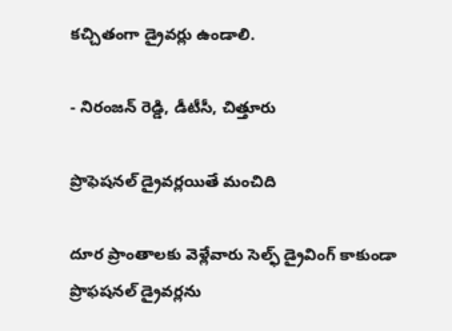కచ్చితంగా డ్రైవర్లు ఉండాలి.

- నిరంజన్‌ రెడ్డి, డీటీసీ, చిత్తూరు

ప్రొఫెషనల్‌ డ్రైవర్లయితే మంచిది

దూర ప్రాంతాలకు వెళ్లేవారు సెల్ఫ్‌ డ్రైవింగ్‌ కాకుండా ప్రొఫషనల్‌ డ్రైవర్లను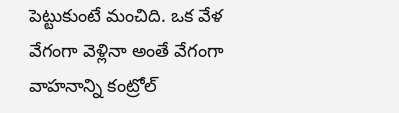పెట్టుకుంటే మంచిది. ఒక వేళ వేగంగా వెళ్లినా అంతే వేగంగా వాహనాన్ని కంట్రోల్‌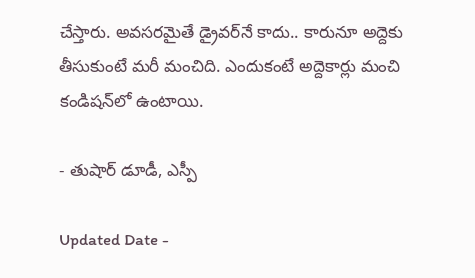చేస్తారు. అవసరమైతే డ్రైవర్‌నే కాదు.. కారునూ అద్దెకు తీసుకుంటే మరీ మంచిది. ఎందుకంటే అద్దెకార్లు మంచి కండిషన్‌లో ఉంటాయి.

- తుషార్‌ డూడీ, ఎస్పీ

Updated Date -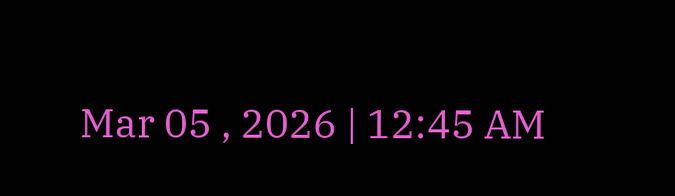Mar 05 , 2026 | 12:45 AM